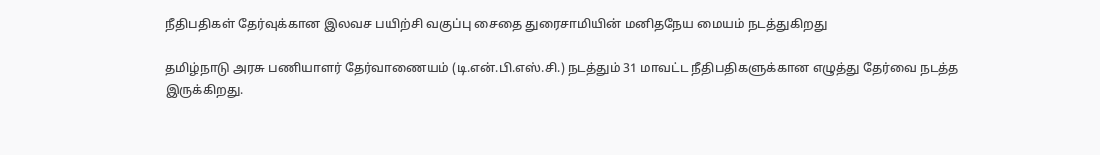நீதிபதிகள் தேர்வுக்கான இலவச பயிற்சி வகுப்பு சைதை துரைசாமியின் மனிதநேய மையம் நடத்துகிறது

தமிழ்நாடு அரசு பணியாளர் தேர்வாணையம் (டி.என்.பி.எஸ்.சி.) நடத்தும் 31 மாவட்ட நீதிபதிகளுக்கான எழுத்து தேர்வை நடத்த இருக்கிறது.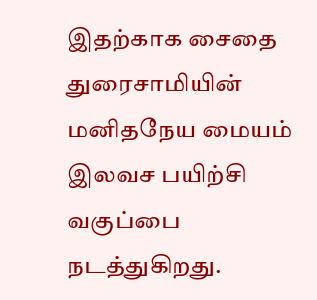இதற்காக சைதை துரைசாமியின் மனிதநேய மையம் இலவச பயிற்சி வகுப்பை நடத்துகிறது.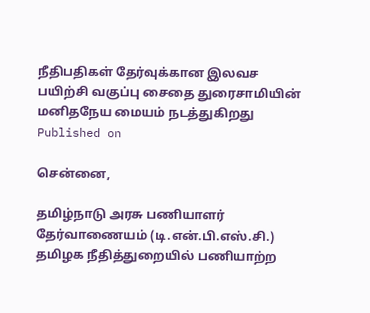நீதிபதிகள் தேர்வுக்கான இலவச பயிற்சி வகுப்பு சைதை துரைசாமியின் மனிதநேய மையம் நடத்துகிறது
Published on

சென்னை,

தமிழ்நாடு அரசு பணியாளர் தேர்வாணையம் (டி.என்.பி.எஸ்.சி.) தமிழக நீதித்துறையில் பணியாற்ற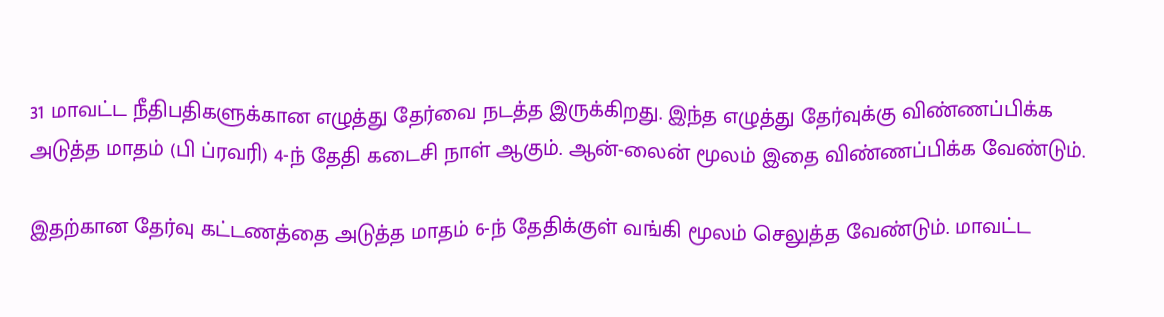31 மாவட்ட நீதிபதிகளுக்கான எழுத்து தேர்வை நடத்த இருக்கிறது. இந்த எழுத்து தேர்வுக்கு விண்ணப்பிக்க அடுத்த மாதம் (பி ப்ரவரி) 4-ந் தேதி கடைசி நாள் ஆகும். ஆன்-லைன் மூலம் இதை விண்ணப்பிக்க வேண்டும்.

இதற்கான தேர்வு கட்டணத்தை அடுத்த மாதம் 6-ந் தேதிக்குள் வங்கி மூலம் செலுத்த வேண்டும். மாவட்ட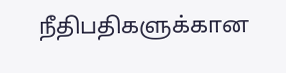நீதிபதிகளுக்கான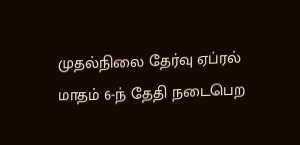முதல்நிலை தேர்வு ஏப்ரல் மாதம் 6-ந் தேதி நடைபெற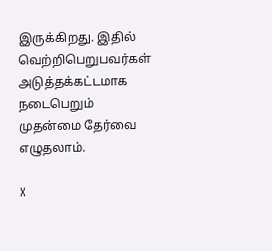இருக்கிறது. இதில் வெற்றிபெறுபவர்கள் அடுத்தக்கட்டமாக நடைபெறும் முதன்மை தேர்வை எழுதலாம்.

X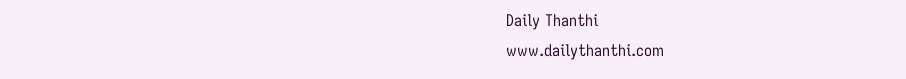Daily Thanthi
www.dailythanthi.com